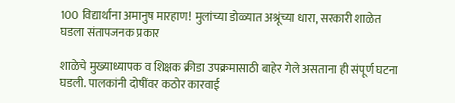100 विद्यार्थांना अमानुष मारहाण! मुलांच्या डोळ्यात अश्रूंच्या धारा, सरकारी शाळेत घडला संतापजनक प्रकार

शाळेचे मुख्याध्यापक व शिक्षक क्रीडा उपक्रमासाठी बाहेर गेले असताना ही संपूर्ण घटना घडली. पालकांनी दोषींवर कठोर कारवाई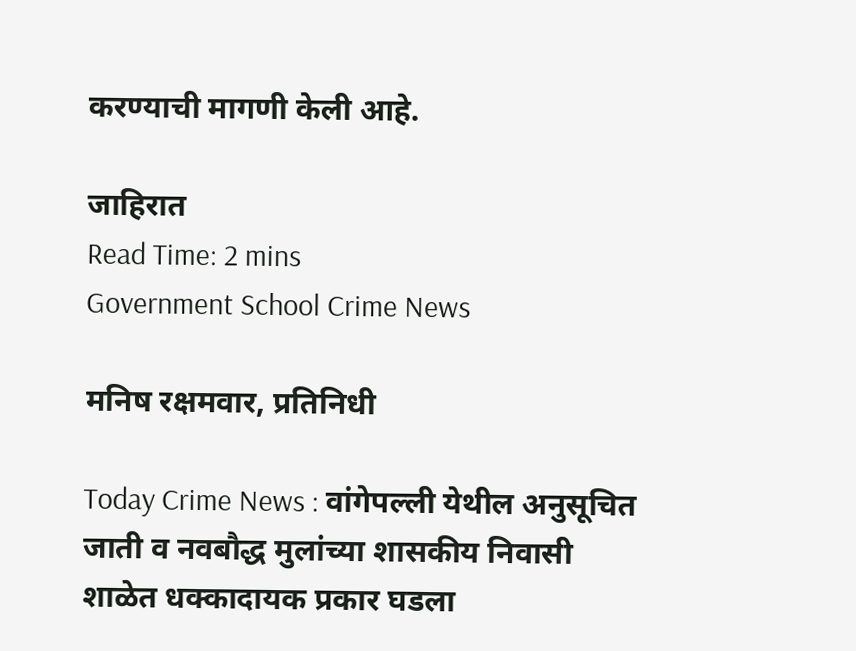करण्याची मागणी केली आहे.

जाहिरात
Read Time: 2 mins
Government School Crime News

मनिष रक्षमवार, प्रतिनिधी

Today Crime News : वांगेपल्ली येथील अनुसूचित जाती व नवबौद्ध मुलांच्या शासकीय निवासी शाळेत धक्कादायक प्रकार घडला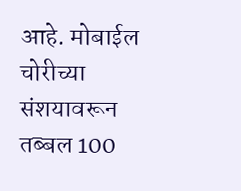आहे. मोबाईल चोरीच्या संशयावरून तब्बल 100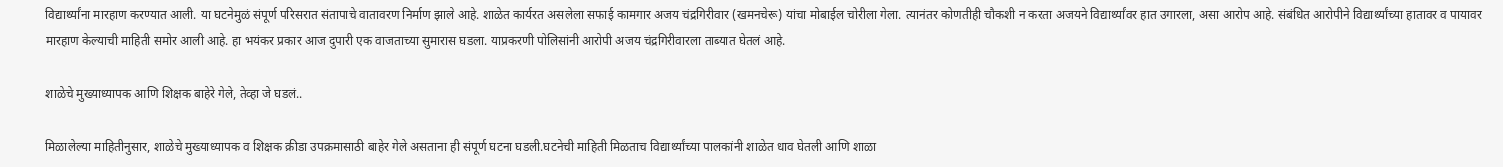विद्यार्थ्यांना मारहाण करण्यात आली. या घटनेमुळं संपूर्ण परिसरात संतापाचे वातावरण निर्माण झाले आहे. शाळेत कार्यरत असलेला सफाई कामगार अजय चंद्रगिरीवार (खमनचेरू) यांचा मोबाईल चोरीला गेला. त्यानंतर कोणतीही चौकशी न करता अजयने विद्यार्थ्यांवर हात उगारला, असा आरोप आहे. संबंधित आरोपीने विद्यार्थ्यांच्या हातावर व पायावर मारहाण केल्याची माहिती समोर आली आहे. हा भयंकर प्रकार आज दुपारी एक वाजताच्या सुमारास घडला. याप्रकरणी पोलिसांनी आरोपी अजय चंद्रगिरीवारला ताब्यात घेतलं आहे.

शाळेचे मुख्याध्यापक आणि शिक्षक बाहेरे गेले, तेव्हा जे घडलं..

मिळालेल्या माहितीनुसार, शाळेचे मुख्याध्यापक व शिक्षक क्रीडा उपक्रमासाठी बाहेर गेले असताना ही संपूर्ण घटना घडली.घटनेची माहिती मिळताच विद्यार्थ्यांच्या पालकांनी शाळेत धाव घेतली आणि शाळा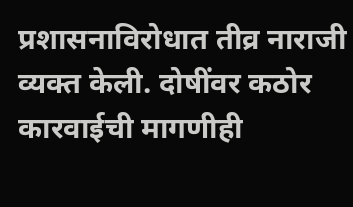प्रशासनाविरोधात तीव्र नाराजी व्यक्त केली. दोषींवर कठोर कारवाईची मागणीही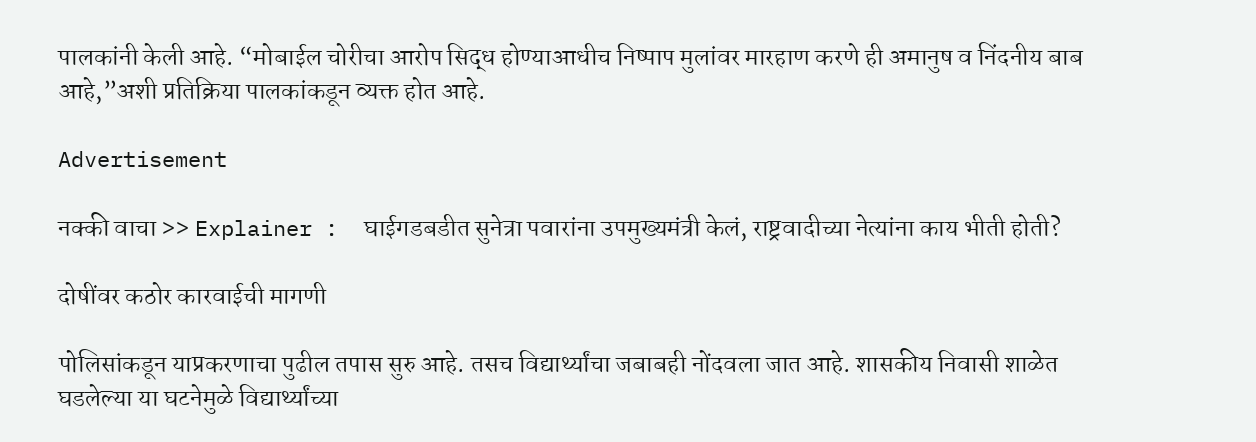पालकांनी केली आहे. “मोबाईल चोरीचा आरोप सिद्ध होण्याआधीच निष्पाप मुलांवर मारहाण करणे ही अमानुष व निंदनीय बाब आहे,”अशी प्रतिक्रिया पालकांकडून व्यक्त होत आहे.

Advertisement

नक्की वाचा >> Explainer :  घाईगडबडीत सुनेत्रा पवारांना उपमुख्यमंत्री केलं, राष्ट्रवादीच्या नेत्यांना काय भीती होती?

दोषींवर कठोर कारवाईची मागणी

पोलिसांकडून याप्रकरणाचा पुढील तपास सुरु आहे. तसच विद्यार्थ्यांचा जबाबही नोंदवला जात आहे. शासकीय निवासी शाळेत घडलेल्या या घटनेमुळे विद्यार्थ्यांच्या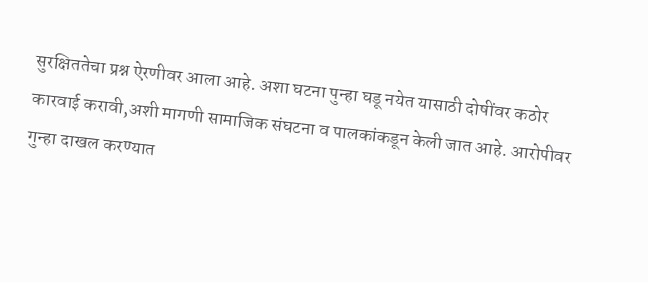सुरक्षिततेचा प्रश्न ऐरणीवर आला आहे. अशा घटना पुन्हा घडू नयेत यासाठी दोषींवर कठोर कारवाई करावी,अशी मागणी सामाजिक संघटना व पालकांकडून केली जात आहे. आरोपीवर गुन्हा दाखल करण्यात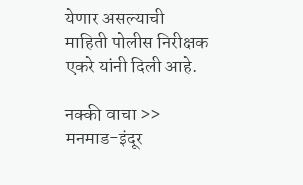येणार असल्याची माहिती पोलीस निरीक्षक एकरे यांनी दिली आहे.

नक्की वाचा >> मनमाड-इंदूर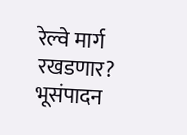रेल्वे मार्ग रखडणार? भूसंपादन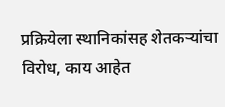प्रक्रियेला स्थानिकांसह शेतकऱ्यांचा विरोध, काय आहेत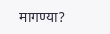मागण्या?